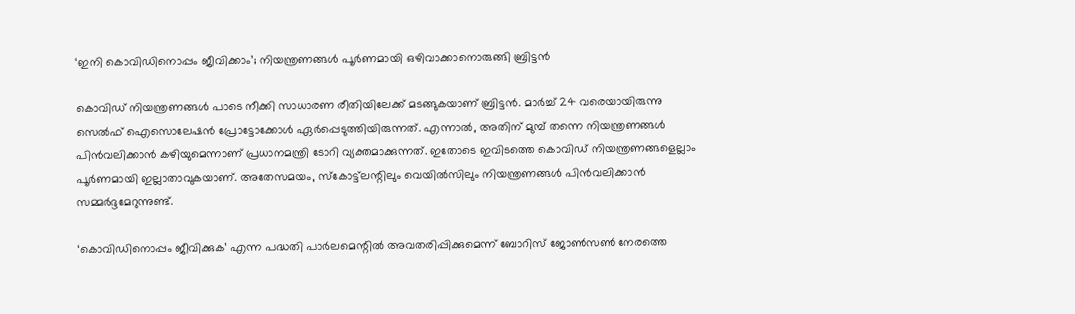‘ഇനി കൊവിഡിനൊപ്പം ജീവിക്കാം’; നിയന്ത്രണങ്ങള്‍ പൂര്‍ണമായി ഒഴിവാക്കാനൊരുങ്ങി ബ്രിട്ടന്‍

കൊവിഡ് നിയന്ത്രണങ്ങള്‍ പാടെ നീക്കി സാധാരണ രീതിയിലേക്ക് മടങ്ങുകയാണ് ബ്രിട്ടന്‍. മാര്‍ച്ച് 24 വരെയായിരുന്നു സെല്‍ഫ് ഐസൊലേഷന്‍ പ്രോട്ടോക്കോള്‍ ഏര്‍പ്പെടുത്തിയിരുന്നത്. എന്നാല്‍, അതിന് മുമ്പ് തന്നെ നിയന്ത്രണങ്ങള്‍ പിന്‍വലിക്കാന്‍ കഴിയുമെന്നാണ് പ്രധാനമന്ത്രി ടോറി വ്യക്തമാക്കുന്നത്. ഇതോടെ ഇവിടത്തെ കൊവിഡ് നിയന്ത്രണങ്ങളെല്ലാം പൂര്‍ണമായി ഇല്ലാതാവുകയാണ്. അതേസമയം, സ്‌കോട്ട്‌ലന്റിലും വെയില്‍സിലും നിയന്ത്രണങ്ങള്‍ പിന്‍വലിക്കാന്‍ സമ്മര്‍ദ്ദമേറുന്നുണ്ട്.

‘കൊവിഡിനൊപ്പം ജീവിക്കുക’ എന്ന പദ്ധതി പാര്‍ലമെന്റില്‍ അവതരിപ്പിക്കുമെന്ന് ബോറിസ് ജോണ്‍സണ്‍ നേരത്തെ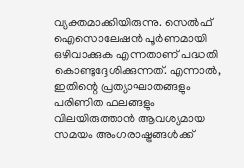വ്യക്തമാക്കിയിരുന്നു. സെല്‍ഫ് ഐസൊലേഷന്‍ പൂര്‍ണമായി ഒഴിവാക്കുക എന്നതാണ് പദ്ധതി കൊണ്ടുദ്ദേശിക്കുന്നത്. എന്നാല്‍, ഇതിന്റെ പ്രത്യാഘാതങ്ങളും പരിണിത ഫലങ്ങളും വിലയിരുത്താന്‍ ആവശ്യമായ സമയം അംഗരാഷ്ട്രങ്ങള്‍ക്ക്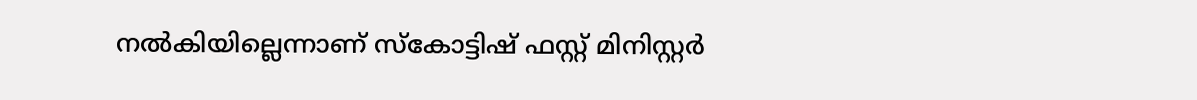നല്‍കിയില്ലെന്നാണ് സ്‌കോട്ടിഷ് ഫസ്റ്റ് മിനിസ്റ്റര്‍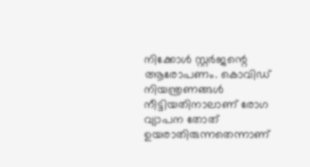നിക്കോള്‍ സ്റ്റര്‍ജന്റെ ആരോപണം. കൊവിഡ് നിയന്ത്രണങ്ങള്‍ നീട്ടിയതിനാലാണ് രോഗ വ്യാപന തോത് ഉയരാതിരുന്നതെന്നാണ്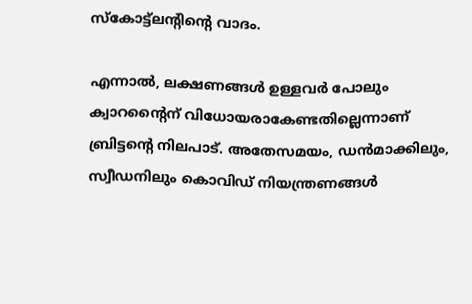സ്‌കോട്ട്‌ലന്റിന്റെ വാദം.

എന്നാല്‍, ലക്ഷണങ്ങള്‍ ഉള്ളവര്‍ പോലും ക്വാറന്റൈന്‌ വിധോയരാകേണ്ടതില്ലെന്നാണ് ബ്രിട്ടന്റെ നിലപാട്. അതേസമയം, ഡന്‍മാക്കിലും, സ്വീഡനിലും കൊവിഡ് നിയന്ത്രണങ്ങള്‍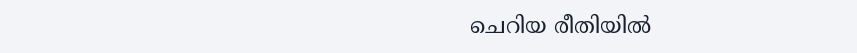ചെറിയ രീതിയില്‍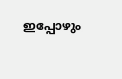ഇപ്പോഴും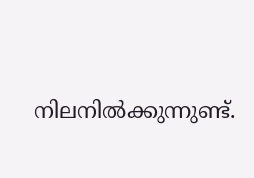നിലനില്‍ക്കുന്നുണ്ട്.